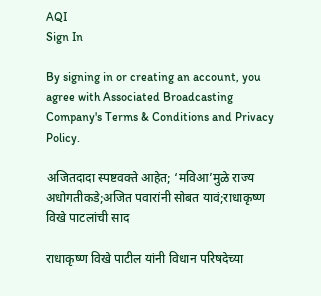AQI
Sign In

By signing in or creating an account, you agree with Associated Broadcasting Company's Terms & Conditions and Privacy Policy.

अजितदादा स्पष्टवक्ते आहेत; ‘मविआ’मुळे राज्य अधोगतीकडे;अजित पवारांनी सोबत यावं;राधाकृष्ण विखे पाटलांची साद

राधाकृष्ण विखे पाटील यांनी विधान परिषदेच्या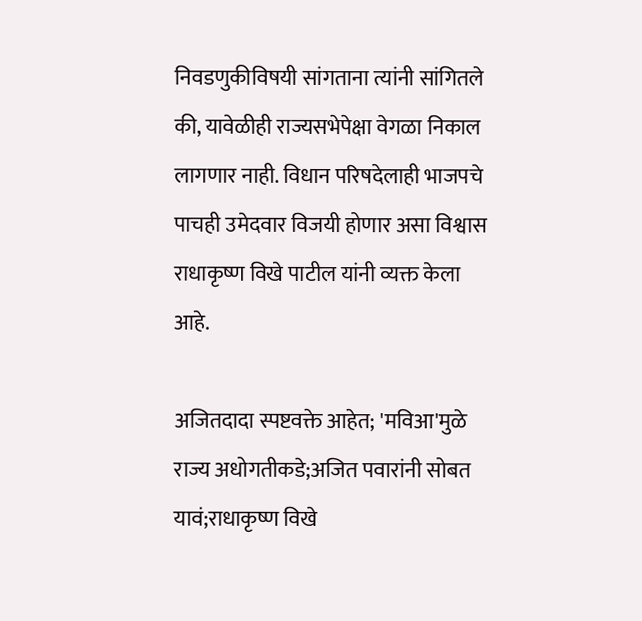निवडणुकीविषयी सांगताना त्यांनी सांगितले की, यावेळीही राज्यसभेपेक्षा वेगळा निकाल लागणार नाही. विधान परिषदेलाही भाजपचे पाचही उमेदवार विजयी होणार असा विश्वास राधाकृष्ण विखे पाटील यांनी व्यक्त केला आहे.

अजितदादा स्पष्टवक्ते आहेत; 'मविआ'मुळे राज्य अधोगतीकडे;अजित पवारांनी सोबत यावं;राधाकृष्ण विखे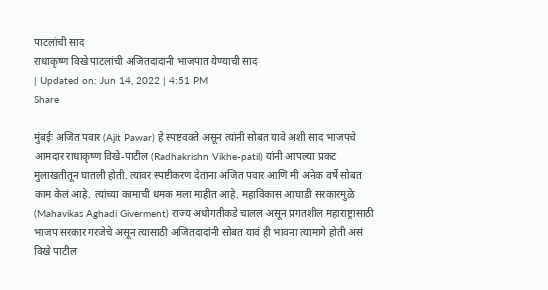पाटलांची साद
राधाकृष्ण विखे पाटलांची अजितदादानी भाजपात येण्याची साद
| Updated on: Jun 14, 2022 | 4:51 PM
Share

मुंबईः अजित पवार (Ajit Pawar) हे स्पष्टवक्ते असून त्यांनी सोबत यावे अशी साद भाजपचे आमदार राधाकृष्ण विखे-पाटील (Radhakrishn Vikhe-patil) यांनी आपल्या प्रकट मुलाखतीतून घातली होती. त्यावर स्पष्टीकरण देताना अजित पवार आणि मी अनेक वर्षे सोबत काम केलं आहे. त्यांच्या कामाची धमक मला माहीत आहे. महाविकास आघाडी सरकारमुळे (Mahavikas Aghadi Giverment) राज्य अधोगतीकडे चालल असून प्रगतशील महाराष्ट्रासाठी भाजप सरकार गरजेचे असून त्यासाठी अजितदादांनी सोबत यावं ही भावना त्यामागे होती असं विखे पाटील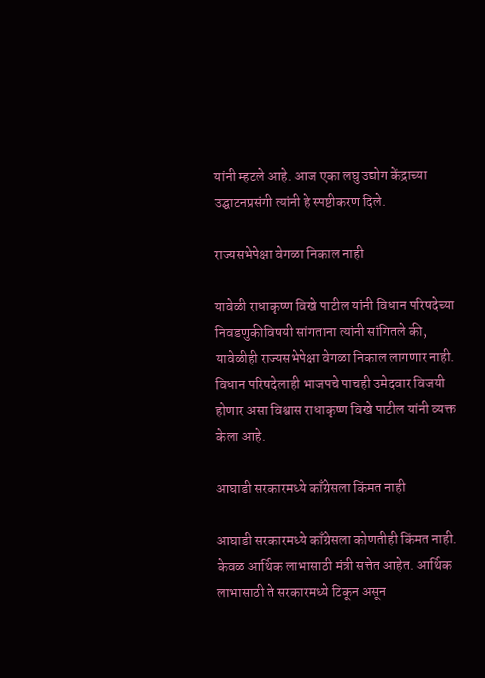यांनी म्हटले आहे. आज एका लघु उद्योग केंद्राच्या उद्घाटनप्रसंगी त्यांनी हे स्पष्टीकरण दिले.

राज्यसभेपेक्षा वेगळा निकाल नाही

यावेळी राधाकृष्ण विखे पाटील यांनी विधान परिषदेच्या निवडणुकीविषयी सांगताना त्यांनी सांगितले की, यावेळीही राज्यसभेपेक्षा वेगळा निकाल लागणार नाही. विधान परिषदेलाही भाजपचे पाचही उमेदवार विजयी होणार असा विश्वास राधाकृष्ण विखे पाटील यांनी व्यक्त केला आहे.

आघाडी सरकारमध्ये काँग्रेसला किंमत नाही

आघाडी सरकारमध्ये काँग्रेसला कोणतीही किंमत नाही. केवळ आर्थिक लाभासाठी मंत्री सत्तेत आहेत. आर्थिक लाभासाठी ते सरकारमध्ये टिकून असून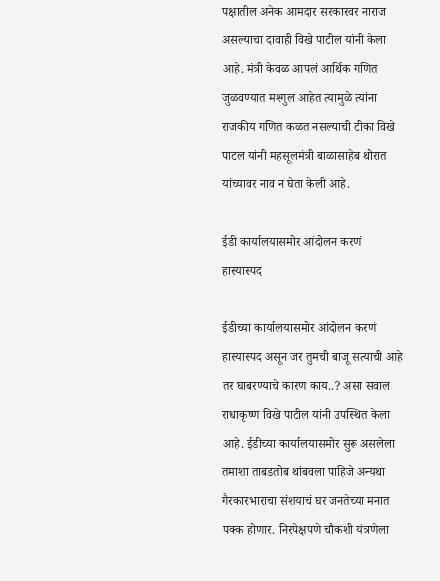पक्षातील अनेक आमदार सरकारवर नाराज असल्याचा दावाही विखे पाटील यांनी केला आहे. मंत्री केवळ आपलं आर्थिक गणित जुळवण्यात मश्गुल आहेत त्यामुळे त्यांना राजकीय गणित कळत नसल्याची टीका विखे पाटल यांनी महसूलमंत्री बाळासाहेब थोरात यांच्यावर नाव न घेता केली आहे.

ईडी कार्यालयासमोर आंदोलन करणं हास्यास्पद

ईडीच्या कार्यालयासमोर आंदोलन करणं हास्यास्पद असून जर तुमची बाजू सत्याची आहे तर घाबरण्याचे कारण काय..? असा सवाल राधाकृष्ण विखे पाटील यांनी उपस्थित केला आहे. ईडीच्या कार्यालयासमोर सुरू असलेला तमाशा ताबडतोब थांबवला पाहिजे अन्यथा गैरकारभाराचा संशयाचं घर जनतेच्या मनात पक्क होणार. निरपेक्षपणे चौकशी यंत्रणेला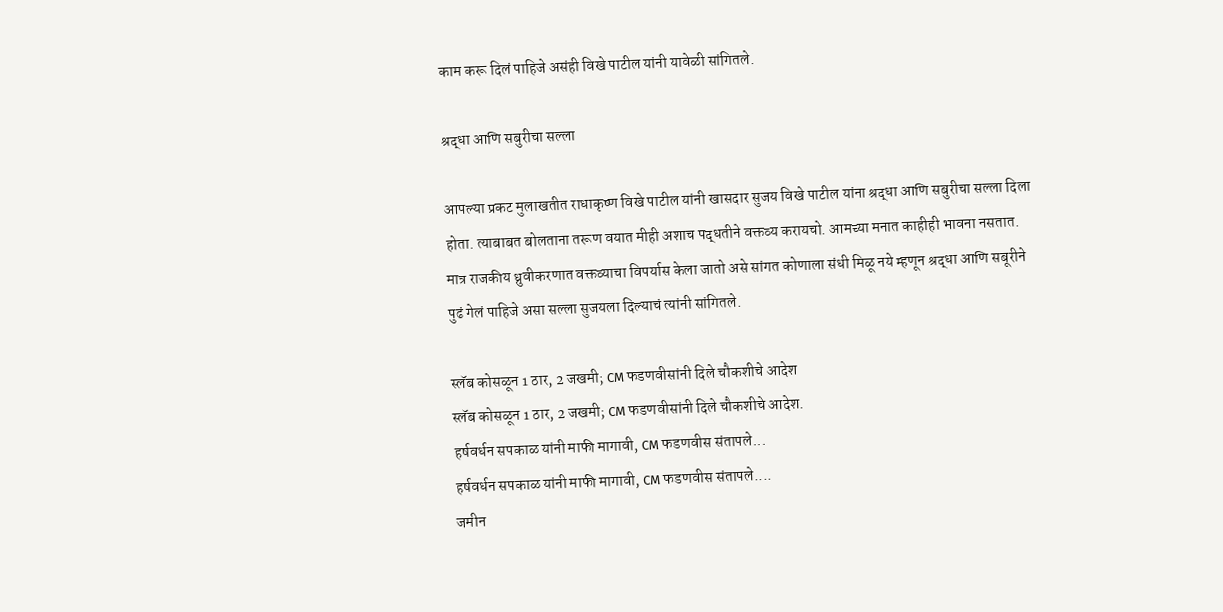काम करू दिलं पाहिजे असंही विखे पाटील यांनी यावेळी सांगितले.

श्रद्धा आणि सबुरीचा सल्ला

आपल्या प्रकट मुलाखतीत राधाकृष्ण विखे पाटील यांनी खासदार सुजय विखे पाटील यांना श्रद्धा आणि सबुरीचा सल्ला दिला होता. त्याबाबत बोलताना तरूण वयात मीही अशाच पद्धतीने वक्तव्य करायचो. आमच्या मनात काहीही भावना नसतात. मात्र राजकीय ध्रुवीकरणात वक्तव्याचा विपर्यास केला जातो असे सांगत कोणाला संधी मिळू नये म्हणून श्रद्धा आणि सबूरीने पुढं गेलं पाहिजे असा सल्ला सुजयला दिल्याचं त्यांनी सांगितले.

स्लॅब कोसळून 1 ठार, 2 जखमी; CM फडणवीसांनी दिले चौकशीचे आदेश
स्लॅब कोसळून 1 ठार, 2 जखमी; CM फडणवीसांनी दिले चौकशीचे आदेश.
हर्षवर्धन सपकाळ यांनी माफी मागावी, CM फडणवीस संतापले...
हर्षवर्धन सपकाळ यांनी माफी मागावी, CM फडणवीस संतापले....
जमीन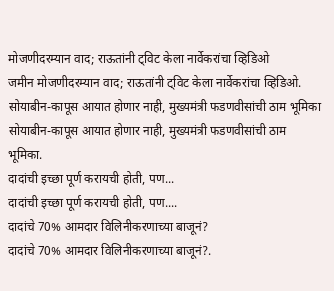मोजणीदरम्यान वाद; राऊतांनी ट्विट केला नार्वेकरांचा व्हिडिओ
जमीन मोजणीदरम्यान वाद; राऊतांनी ट्विट केला नार्वेकरांचा व्हिडिओ.
सोयाबीन-कापूस आयात होणार नाही, मुख्यमंत्री फडणवीसांची ठाम भूमिका
सोयाबीन-कापूस आयात होणार नाही, मुख्यमंत्री फडणवीसांची ठाम भूमिका.
दादांची इच्छा पूर्ण करायची होती, पण...
दादांची इच्छा पूर्ण करायची होती, पण....
दादांचे 70% आमदार विलिनीकरणाच्या बाजूनं?
दादांचे 70% आमदार विलिनीकरणाच्या बाजूनं?.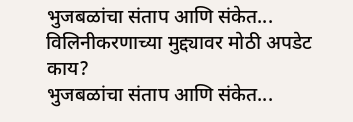भुजबळांचा संताप आणि संकेत... विलिनीकरणाच्या मुद्द्यावर मोठी अपडेट काय?
भुजबळांचा संताप आणि संकेत...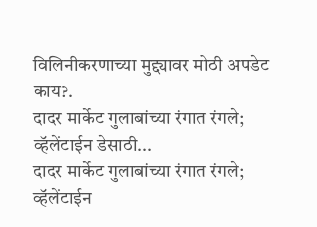विलिनीकरणाच्या मुद्द्यावर मोठी अपडेट काय?.
दादर मार्केट गुलाबांच्या रंगात रंगले; व्हॅलेंटाईन डेसाठी...
दादर मार्केट गुलाबांच्या रंगात रंगले; व्हॅलेंटाईन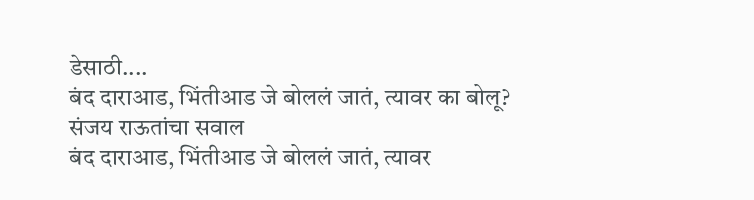डेसाठी....
बंद दाराआड, भिंतीआड जे बोललं जातं, त्यावर का बोलू? संजय राऊतांचा सवाल
बंद दाराआड, भिंतीआड जे बोललं जातं, त्यावर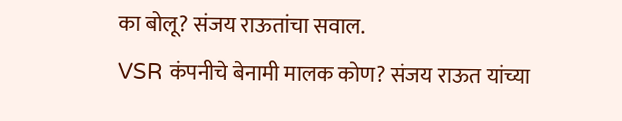का बोलू? संजय राऊतांचा सवाल.
VSR कंपनीचे बेनामी मालक कोण? संजय राऊत यांच्या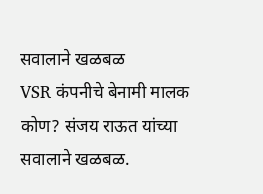सवालाने खळबळ
VSR कंपनीचे बेनामी मालक कोण? संजय राऊत यांच्या सवालाने खळबळ.